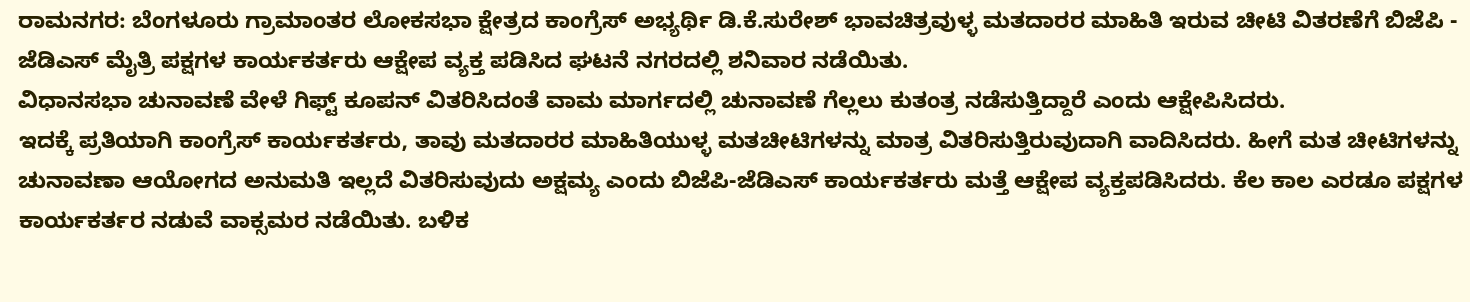ರಾಮನಗರ: ಬೆಂಗಳೂರು ಗ್ರಾಮಾಂತರ ಲೋಕಸಭಾ ಕ್ಷೇತ್ರದ ಕಾಂಗ್ರೆಸ್ ಅಭ್ಯರ್ಥಿ ಡಿ.ಕೆ.ಸುರೇಶ್ ಭಾವಚಿತ್ರವುಳ್ಳ ಮತದಾರರ ಮಾಹಿತಿ ಇರುವ ಚೀಟಿ ವಿತರಣೆಗೆ ಬಿಜೆಪಿ - ಜೆಡಿಎಸ್ ಮೈತ್ರಿ ಪಕ್ಷಗಳ ಕಾರ್ಯಕರ್ತರು ಆಕ್ಷೇಪ ವ್ಯಕ್ತ ಪಡಿಸಿದ ಘಟನೆ ನಗರದಲ್ಲಿ ಶನಿವಾರ ನಡೆಯಿತು.
ವಿಧಾನಸಭಾ ಚುನಾವಣೆ ವೇಳೆ ಗಿಫ್ಟ್ ಕೂಪನ್ ವಿತರಿಸಿದಂತೆ ವಾಮ ಮಾರ್ಗದಲ್ಲಿ ಚುನಾವಣೆ ಗೆಲ್ಲಲು ಕುತಂತ್ರ ನಡೆಸುತ್ತಿದ್ದಾರೆ ಎಂದು ಆಕ್ಷೇಪಿಸಿದರು.
ಇದಕ್ಕೆ ಪ್ರತಿಯಾಗಿ ಕಾಂಗ್ರೆಸ್ ಕಾರ್ಯಕರ್ತರು, ತಾವು ಮತದಾರರ ಮಾಹಿತಿಯುಳ್ಳ ಮತಚೀಟಿಗಳನ್ನು ಮಾತ್ರ ವಿತರಿಸುತ್ತಿರುವುದಾಗಿ ವಾದಿಸಿದರು. ಹೀಗೆ ಮತ ಚೀಟಿಗಳನ್ನು ಚುನಾವಣಾ ಆಯೋಗದ ಅನುಮತಿ ಇಲ್ಲದೆ ವಿತರಿಸುವುದು ಅಕ್ಷಮ್ಯ ಎಂದು ಬಿಜೆಪಿ-ಜೆಡಿಎಸ್ ಕಾರ್ಯಕರ್ತರು ಮತ್ತೆ ಆಕ್ಷೇಪ ವ್ಯಕ್ತಪಡಿಸಿದರು. ಕೆಲ ಕಾಲ ಎರಡೂ ಪಕ್ಷಗಳ ಕಾರ್ಯಕರ್ತರ ನಡುವೆ ವಾಕ್ಸಮರ ನಡೆಯಿತು. ಬಳಿಕ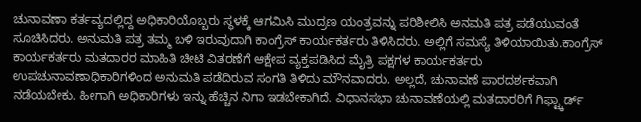ಚುನಾವಣಾ ಕರ್ತವ್ಯದಲ್ಲಿದ್ದ ಅಧಿಕಾರಿಯೊಬ್ಬರು ಸ್ಥಳಕ್ಕೆ ಆಗಮಿಸಿ ಮುದ್ರಣ ಯಂತ್ರವನ್ನು ಪರಿಶೀಲಿಸಿ ಅನಮತಿ ಪತ್ರ ಪಡೆಯುವಂತೆ ಸೂಚಿಸಿದರು. ಅನುಮತಿ ಪತ್ರ ತಮ್ಮ ಬಳಿ ಇರುವುದಾಗಿ ಕಾಂಗ್ರೆಸ್ ಕಾರ್ಯಕರ್ತರು ತಿಳಿಸಿದರು. ಅಲ್ಲಿಗೆ ಸಮಸ್ಯೆ ತಿಳಿಯಾಯಿತು.ಕಾಂಗ್ರೆಸ್ ಕಾರ್ಯಕರ್ತರು ಮತದಾರರ ಮಾಹಿತಿ ಚೀಟಿ ವಿತರಣೆಗೆ ಆಕ್ಷೇಪ ವ್ಯಕ್ತಪಡಿಸಿದ ಮೈತ್ರಿ ಪಕ್ಷಗಳ ಕಾರ್ಯಕರ್ತರು ಉಪಚುನಾವಣಾಧಿಕಾರಿಗಳಿಂದ ಅನುಮತಿ ಪಡೆದಿರುವ ಸಂಗತಿ ತಿಳಿದು ಮೌನವಾದರು. ಅಲ್ಲದೆ, ಚುನಾವಣೆ ಪಾರದರ್ಶಕವಾಗಿ ನಡೆಯಬೇಕು. ಹೀಗಾಗಿ ಅಧಿಕಾರಿಗಳು ಇನ್ನು ಹೆಚ್ಚಿನ ನಿಗಾ ಇಡಬೇಕಾಗಿದೆ. ವಿಧಾನಸಭಾ ಚುನಾವಣೆಯಲ್ಲಿ ಮತದಾರರಿಗೆ ಗಿಫ್ಟ್ಕಾರ್ಡ್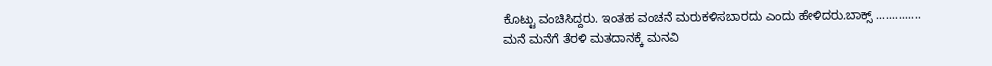ಕೊಟ್ಟು ವಂಚಿಸಿದ್ದರು. ಇಂತಹ ವಂಚನೆ ಮರುಕಳಿಸಬಾರದು ಎಂದು ಹೇಳಿದರು.ಬಾಕ್ಸ್ ..............
ಮನೆ ಮನೆಗೆ ತೆರಳಿ ಮತದಾನಕ್ಕೆ ಮನವಿ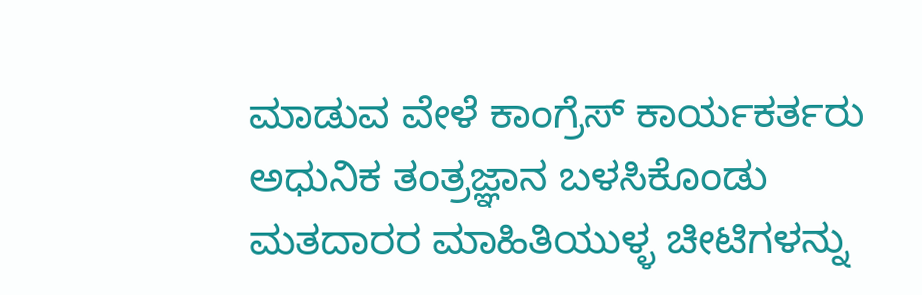ಮಾಡುವ ವೇಳೆ ಕಾಂಗ್ರೆಸ್ ಕಾರ್ಯಕರ್ತರು ಅಧುನಿಕ ತಂತ್ರಜ್ಞಾನ ಬಳಸಿಕೊಂಡು ಮತದಾರರ ಮಾಹಿತಿಯುಳ್ಳ ಚೀಟಿಗಳನ್ನು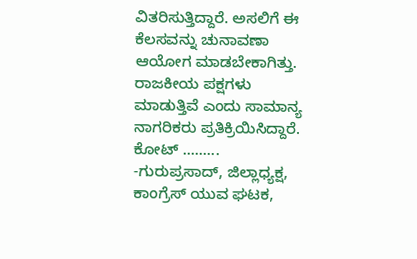ವಿತರಿಸುತ್ತಿದ್ದಾರೆ. ಅಸಲಿಗೆ ಈ ಕೆಲಸವನ್ನು ಚುನಾವಣಾ ಆಯೋಗ ಮಾಡಬೇಕಾಗಿತ್ತು. ರಾಜಕೀಯ ಪಕ್ಷಗಳು ಮಾಡುತ್ತಿವೆ ಎಂದು ಸಾಮಾನ್ಯ ನಾಗರಿಕರು ಪ್ರತಿಕ್ರಿಯಿಸಿದ್ದಾರೆ.
ಕೋಟ್ .........
-ಗುರುಪ್ರಸಾದ್, ಜಿಲ್ಲಾಧ್ಯಕ್ಷ, ಕಾಂಗ್ರೆಸ್ ಯುವ ಘಟಕ,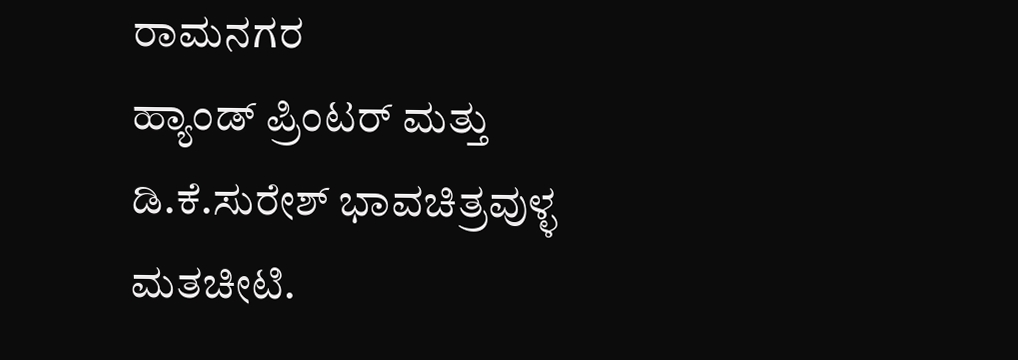ರಾಮನಗರ
ಹ್ಯಾಂಡ್ ಪ್ರಿಂಟರ್ ಮತ್ತು ಡಿ.ಕೆ.ಸುರೇಶ್ ಭಾವಚಿತ್ರವುಳ್ಳ ಮತಚೀಟಿ.